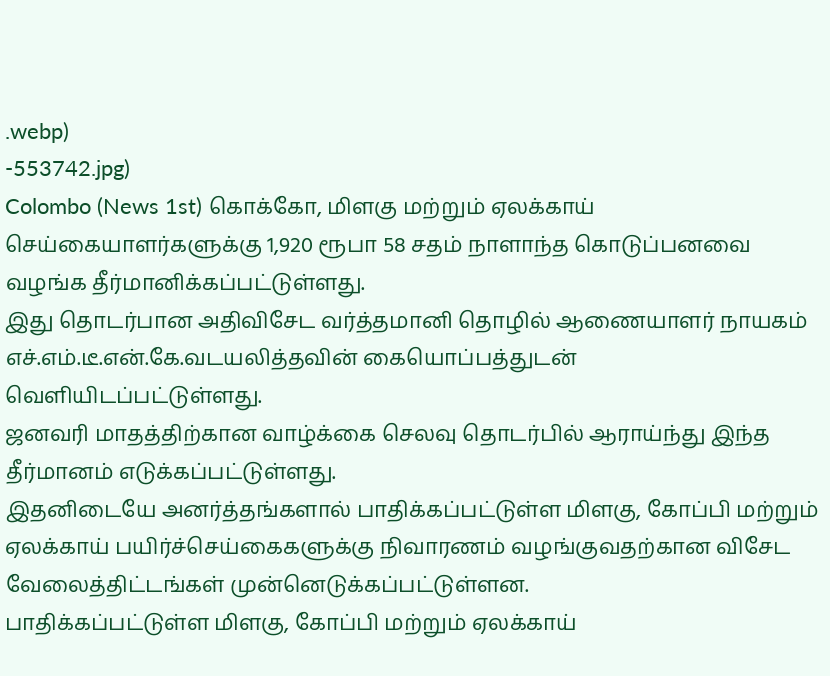.webp)
-553742.jpg)
Colombo (News 1st) கொக்கோ, மிளகு மற்றும் ஏலக்காய் செய்கையாளர்களுக்கு 1,920 ரூபா 58 சதம் நாளாந்த கொடுப்பனவை வழங்க தீர்மானிக்கப்பட்டுள்ளது.
இது தொடர்பான அதிவிசேட வர்த்தமானி தொழில் ஆணையாளர் நாயகம் எச்.எம்.டீ.என்.கே.வடயலித்தவின் கையொப்பத்துடன் வௌியிடப்பட்டுள்ளது.
ஜனவரி மாதத்திற்கான வாழ்க்கை செலவு தொடர்பில் ஆராய்ந்து இந்த தீர்மானம் எடுக்கப்பட்டுள்ளது.
இதனிடையே அனர்த்தங்களால் பாதிக்கப்பட்டுள்ள மிளகு, கோப்பி மற்றும் ஏலக்காய் பயிர்ச்செய்கைகளுக்கு நிவாரணம் வழங்குவதற்கான விசேட வேலைத்திட்டங்கள் முன்னெடுக்கப்பட்டுள்ளன.
பாதிக்கப்பட்டுள்ள மிளகு, கோப்பி மற்றும் ஏலக்காய்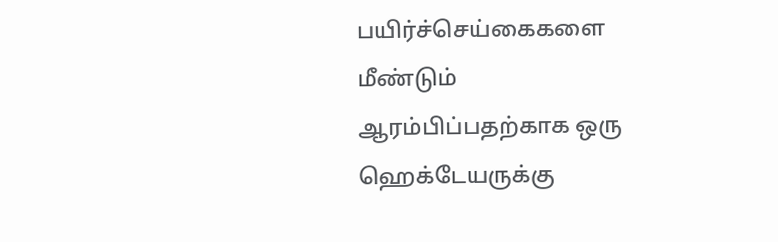பயிர்ச்செய்கைகளை மீண்டும் ஆரம்பிப்பதற்காக ஒரு ஹெக்டேயருக்கு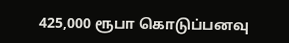425,000 ரூபா கொடுப்பனவு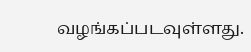வழங்கப்படவுள்ளது.